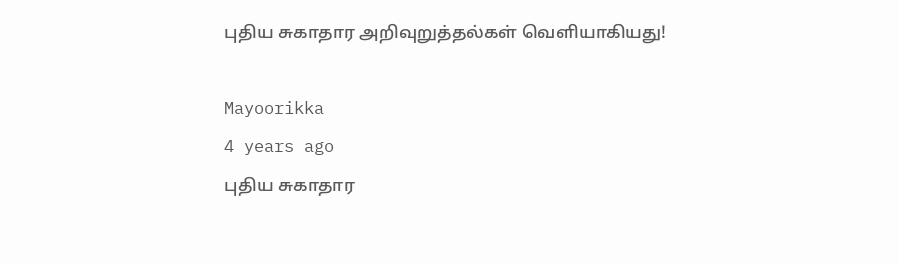புதிய சுகாதார அறிவுறுத்தல்கள் வெளியாகியது!

Mayoorikka
4 years ago
புதிய சுகாதார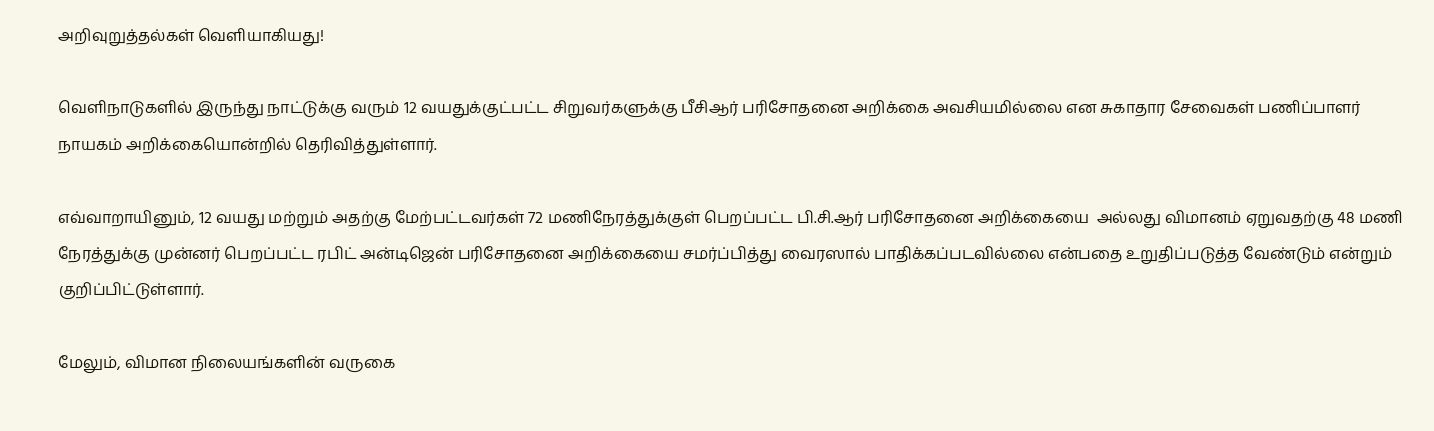அறிவுறுத்தல்கள் வெளியாகியது!

வெளிநாடுகளில் இருந்து நாட்டுக்கு வரும் 12 வயதுக்குட்பட்ட சிறுவர்களுக்கு பீசிஆர் பரிசோதனை அறிக்கை அவசியமில்லை என சுகாதார சேவைகள் பணிப்பாளர் நாயகம் அறிக்கையொன்றில் தெரிவித்துள்ளார்.

எவ்வாறாயினும், 12 வயது மற்றும் அதற்கு மேற்பட்டவர்கள் 72 மணிநேரத்துக்குள் பெறப்பட்ட பி.சி.ஆர் பரிசோதனை அறிக்கையை  அல்லது விமானம் ஏறுவதற்கு 48 மணி நேரத்துக்கு முன்னர் பெறப்பட்ட ரபிட் அன்டிஜென் பரிசோதனை அறிக்கையை சமர்ப்பித்து வைரஸால் பாதிக்கப்படவில்லை என்பதை உறுதிப்படுத்த வேண்டும் என்றும் குறிப்பிட்டுள்ளார்.

மேலும், விமான நிலையங்களின் வருகை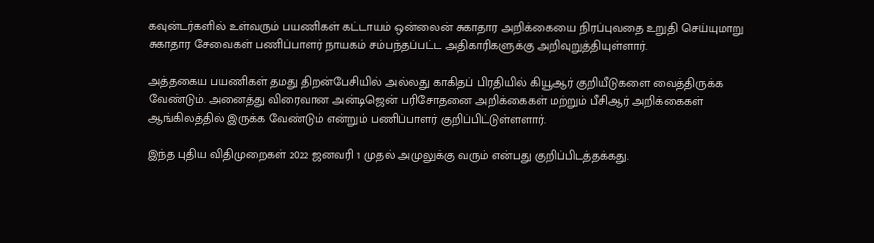கவுன்டர்களில் உள்வரும் பயணிகள் கட்டாயம் ஒன்லைன் சுகாதார அறிக்கையை நிரப்புவதை உறுதி செய்யுமாறு சுகாதார சேவைகள் பணிப்பாளர் நாயகம் சம்பந்தப்பட்ட அதிகாரிகளுக்கு அறிவுறுத்தியுள்ளார்.

அத்தகைய பயணிகள் தமது திறன்பேசியில் அல்லது காகிதப் பிரதியில் கியூஆர் குறியீடுகளை வைத்திருக்க வேண்டும். அனைத்து விரைவான அன்டிஜென் பரிசோதனை அறிக்கைகள் மற்றும் பீசிஆர் அறிக்கைகள் ஆங்கிலத்தில் இருக்க வேண்டும் என்றும் பணிப்பாளர் குறிப்பிட்டுள்ளளார்.

இந்த புதிய விதிமுறைகள் 2022 ஜனவரி 1 முதல் அமுலுக்கு வரும் என்பது குறிப்பிடத்தக்கது.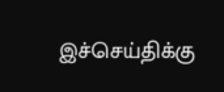இச்செய்திக்கு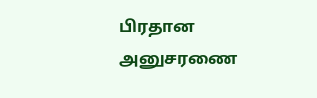பிரதான அனுசரணை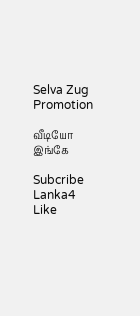Selva Zug Promotion

வீடியோ இங்கே

Subcribe Lanka4
Like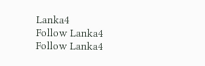Lanka4
Follow Lanka4
Follow Lanka4